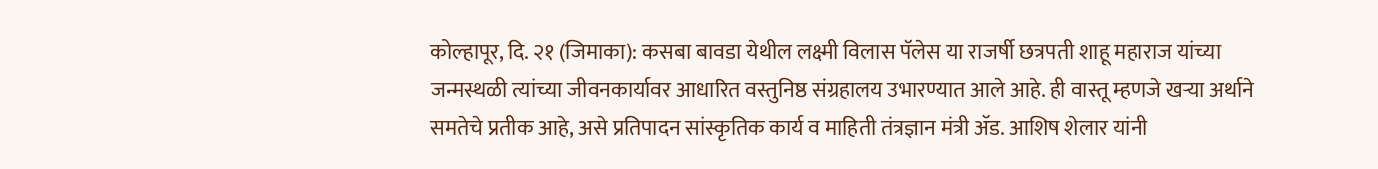कोल्हापूर, दि. २१ (जिमाका): कसबा बावडा येथील लक्ष्मी विलास पॅलेस या राजर्षी छत्रपती शाहू महाराज यांच्या जन्मस्थळी त्यांच्या जीवनकार्यावर आधारित वस्तुनिष्ठ संग्रहालय उभारण्यात आले आहे. ही वास्तू म्हणजे खऱ्या अर्थाने समतेचे प्रतीक आहे, असे प्रतिपादन सांस्कृतिक कार्य व माहिती तंत्रज्ञान मंत्री ॲड. आशिष शेलार यांनी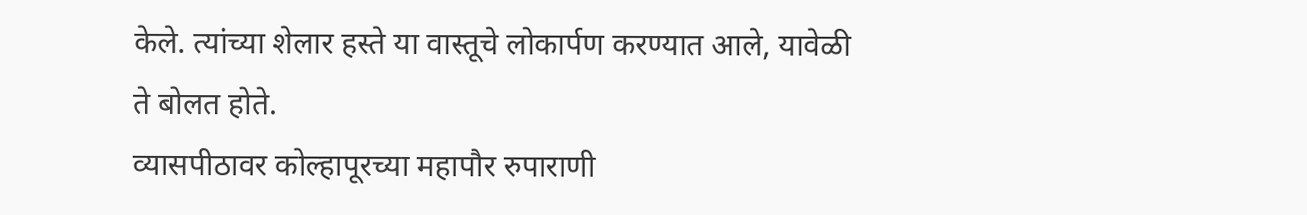केले. त्यांच्या शेलार हस्ते या वास्तूचे लोकार्पण करण्यात आले, यावेळी ते बोलत होते.
व्यासपीठावर कोल्हापूरच्या महापौर रुपाराणी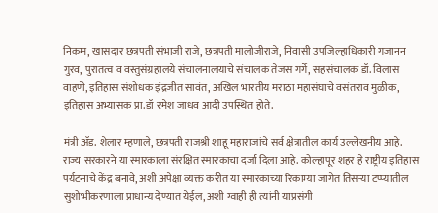निकम, खासदार छत्रपती संभाजी राजे, छत्रपती मालोजीराजे, निवासी उपजिल्हाधिकारी गजानन गुरव, पुरातत्व व वस्तुसंग्रहालये संचालनालयाचे संचालक तेजस गर्गे, सहसंचालक डॉ. विलास वाहणे, इतिहास संशोधक इंद्रजीत सावंत, अखिल भारतीय मराठा महासंघाचे वसंतराव मुळीक, इतिहास अभ्यासक प्रा.डॉ रमेश जाधव आदी उपस्थित होते.

मंत्री ॲड. शेलार म्हणाले, छत्रपती राजश्री शाहू महाराजांचे सर्व क्षेत्रातील कार्य उल्लेखनीय आहे. राज्य सरकारने या स्मारकाला संरक्षित स्मारकाचा दर्जा दिला आहे. कोल्हापूर शहर हे राष्ट्रीय इतिहास पर्यटनाचे केंद्र बनावे, अशी अपेक्षा व्यक्त करीत या स्मारकाच्या रिकाम्या जागेत तिसऱ्या टप्प्यातील सुशोभीकरणाला प्राधान्य देण्यात येईल, अशी ग्वाही ही त्यांनी याप्रसंगी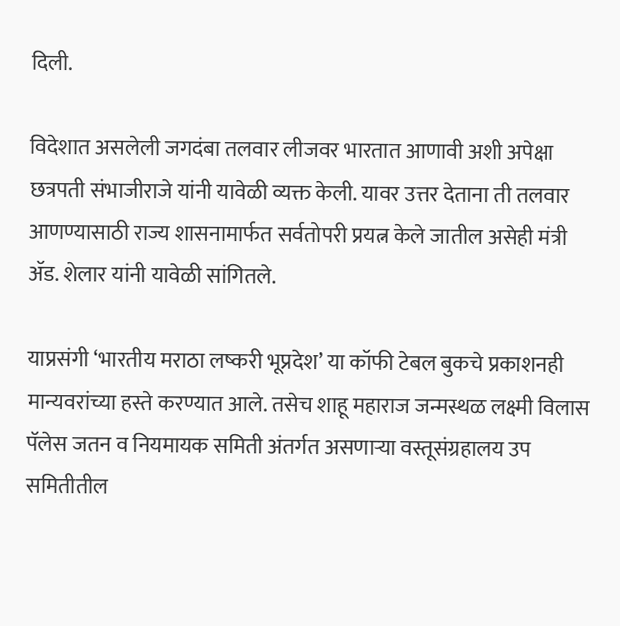दिली.

विदेशात असलेली जगदंबा तलवार लीजवर भारतात आणावी अशी अपेक्षा छत्रपती संभाजीराजे यांनी यावेळी व्यक्त केली. यावर उत्तर देताना ती तलवार आणण्यासाठी राज्य शासनामार्फत सर्वतोपरी प्रयत्न केले जातील असेही मंत्री ॲड. शेलार यांनी यावेळी सांगितले.

याप्रसंगी ‘भारतीय मराठा लष्करी भूप्रदेश’ या कॉफी टेबल बुकचे प्रकाशनही मान्यवरांच्या हस्ते करण्यात आले. तसेच शाहू महाराज जन्मस्थळ लक्ष्मी विलास पॅलेस जतन व नियमायक समिती अंतर्गत असणाऱ्या वस्तूसंग्रहालय उप समितीतील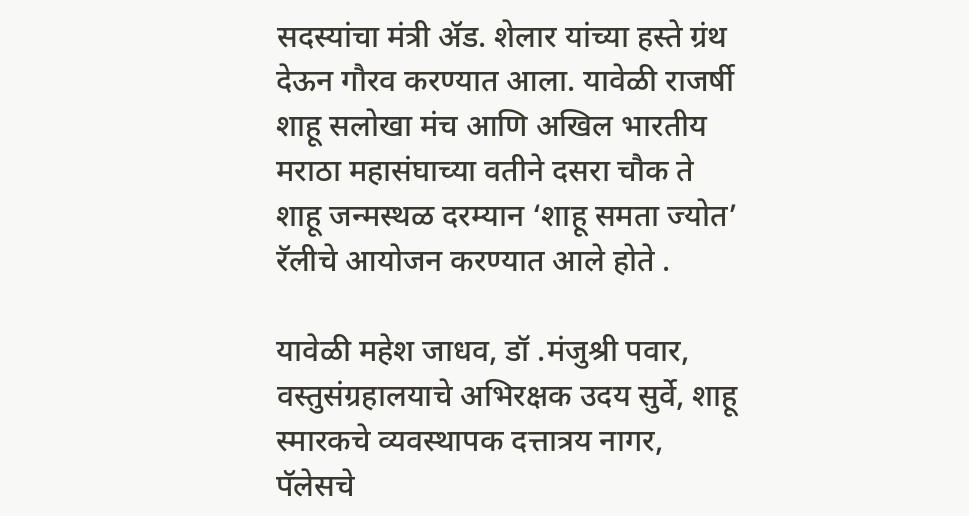सदस्यांचा मंत्री ॲड. शेलार यांच्या हस्ते ग्रंथ देऊन गौरव करण्यात आला. यावेळी राजर्षी शाहू सलोखा मंच आणि अखिल भारतीय मराठा महासंघाच्या वतीने दसरा चौक ते शाहू जन्मस्थळ दरम्यान ‘शाहू समता ज्योत’ रॅलीचे आयोजन करण्यात आले होते .

यावेळी महेश जाधव, डॉ .मंजुश्री पवार, वस्तुसंग्रहालयाचे अभिरक्षक उदय सुर्वे, शाहू स्मारकचे व्यवस्थापक दत्तात्रय नागर, पॅलेसचे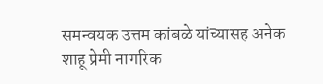समन्वयक उत्तम कांबळे यांच्यासह अनेक शाहू प्रेमी नागरिक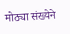मोठ्या संख्येने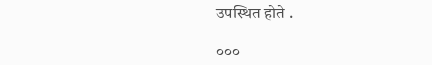उपस्थित होते .

०००